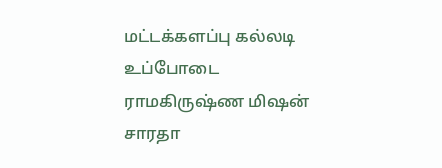மட்டக்களப்பு கல்லடி உப்போடை ராமகிருஷ்ண மிஷன் சாரதா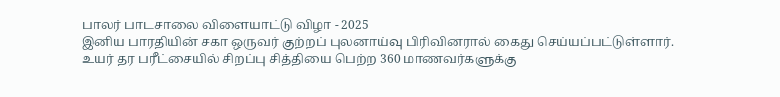பாலர் பாடசாலை விளையாட்டு விழா - 2025
இனிய பாரதியின் சகா ஒருவர் குற்றப் புலனாய்வு பிரிவினரால் கைது செய்யப்பட்டுள்ளார்.
உயர் தர பரீட்சையில் சிறப்பு சித்தியை பெற்ற 360 மாணவர்களுக்கு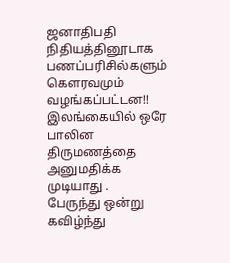ஜனாதிபதி நிதியத்தினூடாக பணப்பரிசில்களும் கெளரவமும் வழங்கப்பட்டன!!
இலங்கையில் ஒரே பாலின திருமணத்தை அனுமதிக்க முடியாது .
பேருந்து ஒன்று கவிழ்ந்து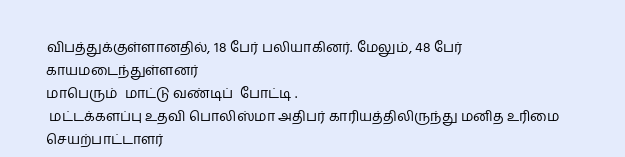விபத்துக்குள்ளானதில், 18 பேர் பலியாகினர். மேலும், 48 பேர் காயமடைந்துள்ளனர்
மாபெரும்  மாட்டு வண்டிப்  போட்டி .
 மட்டக்களப்பு உதவி பொலிஸ்மா அதிபர் காரியத்திலிருந்து மனித உரிமை செயற்பாட்டாளர்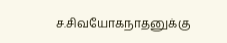ச.சிவயோகநாதனுக்கு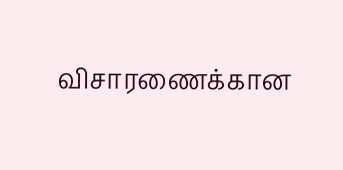விசாரணைக்கான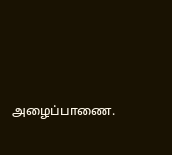அழைப்பாணை.